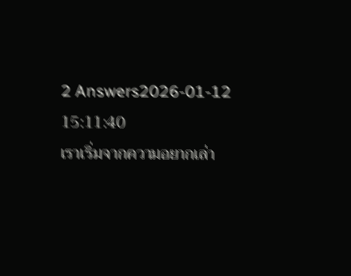2 Answers2026-01-12 15:11:40
เราเริ่มจากความอยากเล่า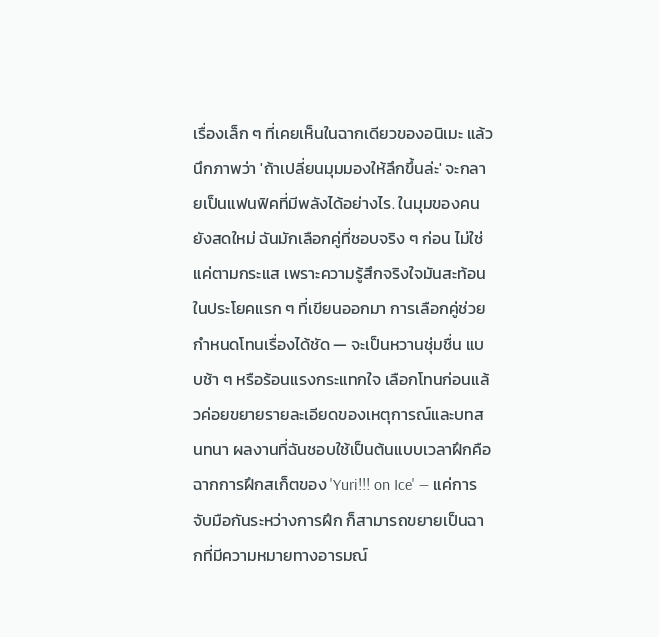เรื่องเล็ก ๆ ที่เคยเห็นในฉากเดียวของอนิเมะ แล้วนึกภาพว่า 'ถ้าเปลี่ยนมุมมองให้ลึกขึ้นล่ะ' จะกลายเป็นแฟนฟิคที่มีพลังได้อย่างไร. ในมุมของคนยังสดใหม่ ฉันมักเลือกคู่ที่ชอบจริง ๆ ก่อน ไม่ใช่แค่ตามกระแส เพราะความรู้สึกจริงใจมันสะท้อนในประโยคแรก ๆ ที่เขียนออกมา การเลือกคู่ช่วยกำหนดโทนเรื่องได้ชัด — จะเป็นหวานชุ่มชื่น แบบช้า ๆ หรือร้อนแรงกระแทกใจ เลือกโทนก่อนแล้วค่อยขยายรายละเอียดของเหตุการณ์และบทสนทนา ผลงานที่ฉันชอบใช้เป็นต้นแบบเวลาฝึกคือฉากการฝึกสเก็ตของ 'Yuri!!! on Ice' — แค่การจับมือกันระหว่างการฝึก ก็สามารถขยายเป็นฉากที่มีความหมายทางอารมณ์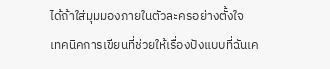ได้ถ้าใส่มุมมองภายในตัวละครอย่างตั้งใจ
เทคนิคการเขียนที่ช่วยให้เรื่องปังแบบที่ฉันเค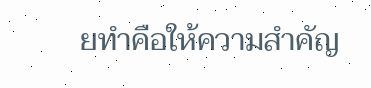ยทำคือให้ความสำคัญ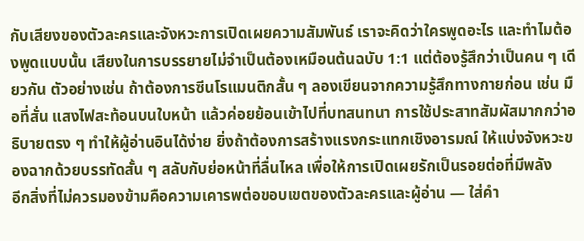กับเสียงของตัวละครและจังหวะการเปิดเผยความสัมพันธ์ เราจะคิดว่าใครพูดอะไร และทำไมต้องพูดแบบนั้น เสียงในการบรรยายไม่จำเป็นต้องเหมือนต้นฉบับ 1:1 แต่ต้องรู้สึกว่าเป็นคน ๆ เดียวกัน ตัวอย่างเช่น ถ้าต้องการซีนโรแมนติกสั้น ๆ ลองเขียนจากความรู้สึกทางกายก่อน เช่น มือที่สั่น แสงไฟสะท้อนบนใบหน้า แล้วค่อยย้อนเข้าไปที่บทสนทนา การใช้ประสาทสัมผัสมากกว่าอธิบายตรง ๆ ทำให้ผู้อ่านอินได้ง่าย ยิ่งถ้าต้องการสร้างแรงกระแทกเชิงอารมณ์ ให้แบ่งจังหวะของฉากด้วยบรรทัดสั้น ๆ สลับกับย่อหน้าที่ลื่นไหล เพื่อให้การเปิดเผยรักเป็นรอยต่อที่มีพลัง
อีกสิ่งที่ไม่ควรมองข้ามคือความเคารพต่อขอบเขตของตัวละครและผู้อ่าน — ใส่คำ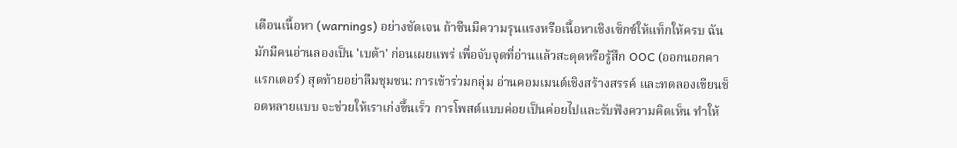เตือนเนื้อหา (warnings) อย่างชัดเจน ถ้าซีนมีความรุนแรงหรือเนื้อหาเชิงเซ็กซ์ให้แท็กให้ครบ ฉันมักมีคนอ่านลองเป็น 'เบต้า' ก่อนเผยแพร่ เพื่อจับจุดที่อ่านแล้วสะดุดหรือรู้สึก OOC (ออกนอกคาแรกเตอร์) สุดท้ายอย่าลืมชุมชน: การเข้าร่วมกลุ่ม อ่านคอมเมนต์เชิงสร้างสรรค์ และทดลองเขียนช็อตหลายแบบ จะช่วยให้เราเก่งขึ้นเร็ว การโพสต์แบบค่อยเป็นค่อยไปและรับฟังความคิดเห็น ทำให้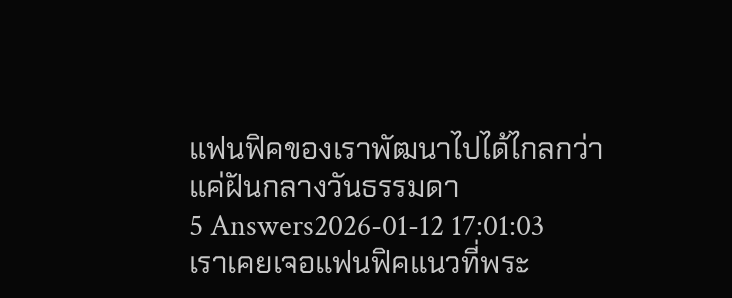แฟนฟิคของเราพัฒนาไปได้ไกลกว่าแค่ฝันกลางวันธรรมดา
5 Answers2026-01-12 17:01:03
เราเคยเจอแฟนฟิคแนวที่พระ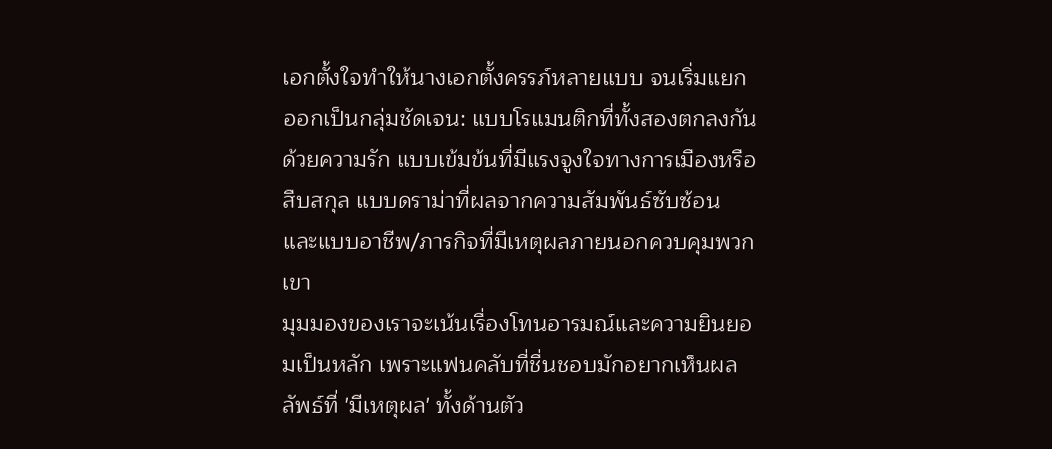เอกตั้งใจทำให้นางเอกตั้งครรภ์หลายแบบ จนเริ่มแยกออกเป็นกลุ่มชัดเจน: แบบโรแมนติกที่ทั้งสองตกลงกันด้วยความรัก แบบเข้มข้นที่มีแรงจูงใจทางการเมืองหรือสืบสกุล แบบดราม่าที่ผลจากความสัมพันธ์ซับซ้อน และแบบอาชีพ/ภารกิจที่มีเหตุผลภายนอกควบคุมพวกเขา
มุมมองของเราจะเน้นเรื่องโทนอารมณ์และความยินยอมเป็นหลัก เพราะแฟนคลับที่ชื่นชอบมักอยากเห็นผลลัพธ์ที่ 'มีเหตุผล' ทั้งด้านตัว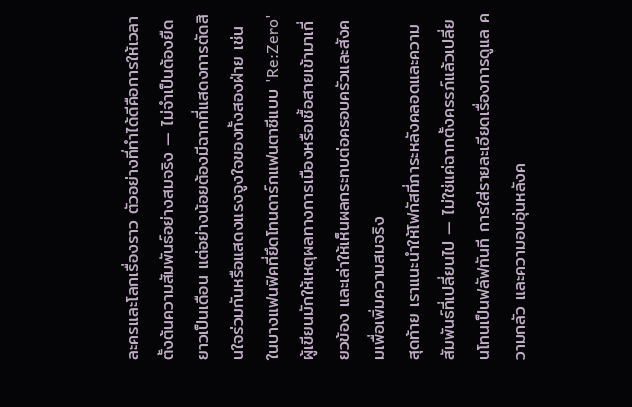ละครและโลกเรื่องราว ตัวอย่างที่ทำได้ดีคือการให้เวลาตั้งต้นความสัมพันธ์อย่างสมจริง — ไม่จำเป็นต้องยืดยาวเป็นเดือน แต่อย่างน้อยต้องมีฉากที่แสดงการตัดสินใจร่วมกันหรือแสดงแรงจูงใจของทั้งสองฝ่าย เช่น ในบางแฟนฟิคที่ยึดโทนดาร์กแฟนตาซีแบบ 'Re:Zero' ผู้เขียนมักให้เหตุผลทางการเมืองหรือเชื้อสายเข้ามาเกี่ยวข้อง และเล่าให้เห็นผลกระทบต่อครอบครัวและสังคมเพื่อเพิ่มความสมจริง
สุดท้าย เราแนะนำให้โฟกัสที่ภาระหลังคลอดและความสัมพันธ์ที่เปลี่ยนไป — ไม่ใช่แค่ฉากตั้งครรภ์แล้วเปลี่ยนโทนเป็นฟลัฟทันที การใส่รายละเอียดเรื่องการดูแล ความกลัว และความอบอุ่นหลังค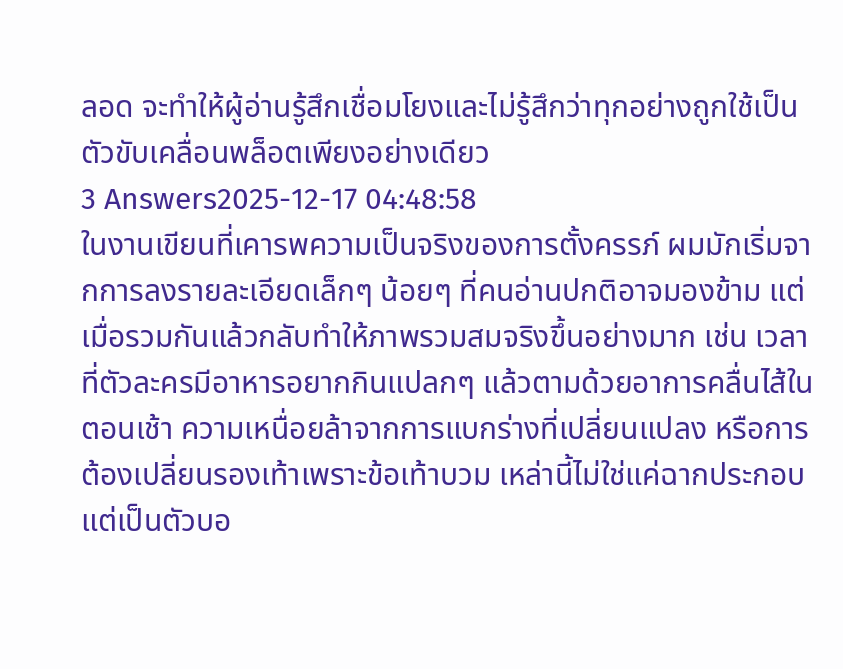ลอด จะทำให้ผู้อ่านรู้สึกเชื่อมโยงและไม่รู้สึกว่าทุกอย่างถูกใช้เป็นตัวขับเคลื่อนพล็อตเพียงอย่างเดียว
3 Answers2025-12-17 04:48:58
ในงานเขียนที่เคารพความเป็นจริงของการตั้งครรภ์ ผมมักเริ่มจากการลงรายละเอียดเล็กๆ น้อยๆ ที่คนอ่านปกติอาจมองข้าม แต่เมื่อรวมกันแล้วกลับทำให้ภาพรวมสมจริงขึ้นอย่างมาก เช่น เวลาที่ตัวละครมีอาหารอยากกินแปลกๆ แล้วตามด้วยอาการคลื่นไส้ในตอนเช้า ความเหนื่อยล้าจากการแบกร่างที่เปลี่ยนแปลง หรือการต้องเปลี่ยนรองเท้าเพราะข้อเท้าบวม เหล่านี้ไม่ใช่แค่ฉากประกอบ แต่เป็นตัวบอ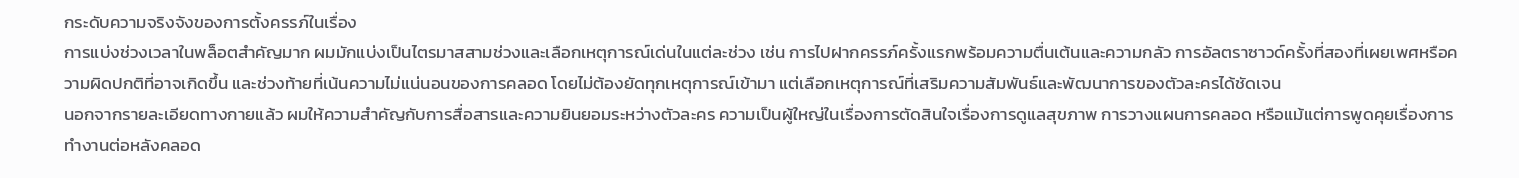กระดับความจริงจังของการตั้งครรภ์ในเรื่อง
การแบ่งช่วงเวลาในพล็อตสำคัญมาก ผมมักแบ่งเป็นไตรมาสสามช่วงและเลือกเหตุการณ์เด่นในแต่ละช่วง เช่น การไปฝากครรภ์ครั้งแรกพร้อมความตื่นเต้นและความกลัว การอัลตราซาวด์ครั้งที่สองที่เผยเพศหรือความผิดปกติที่อาจเกิดขึ้น และช่วงท้ายที่เน้นความไม่แน่นอนของการคลอด โดยไม่ต้องยัดทุกเหตุการณ์เข้ามา แต่เลือกเหตุการณ์ที่เสริมความสัมพันธ์และพัฒนาการของตัวละครได้ชัดเจน
นอกจากรายละเอียดทางกายแล้ว ผมให้ความสำคัญกับการสื่อสารและความยินยอมระหว่างตัวละคร ความเป็นผู้ใหญ่ในเรื่องการตัดสินใจเรื่องการดูแลสุขภาพ การวางแผนการคลอด หรือแม้แต่การพูดคุยเรื่องการทำงานต่อหลังคลอด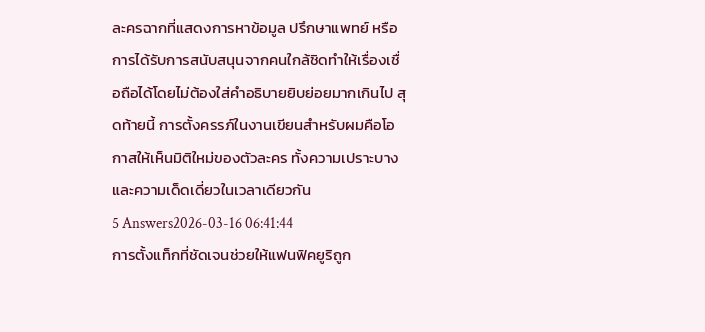ละครฉากที่แสดงการหาข้อมูล ปรึกษาแพทย์ หรือการได้รับการสนับสนุนจากคนใกล้ชิดทำให้เรื่องเชื่อถือได้โดยไม่ต้องใส่คำอธิบายยิบย่อยมากเกินไป สุดท้ายนี้ การตั้งครรภ์ในงานเขียนสำหรับผมคือโอกาสให้เห็นมิติใหม่ของตัวละคร ทั้งความเปราะบางและความเด็ดเดี่ยวในเวลาเดียวกัน
5 Answers2026-03-16 06:41:44
การตั้งแท็กที่ชัดเจนช่วยให้แฟนฟิคยูริถูก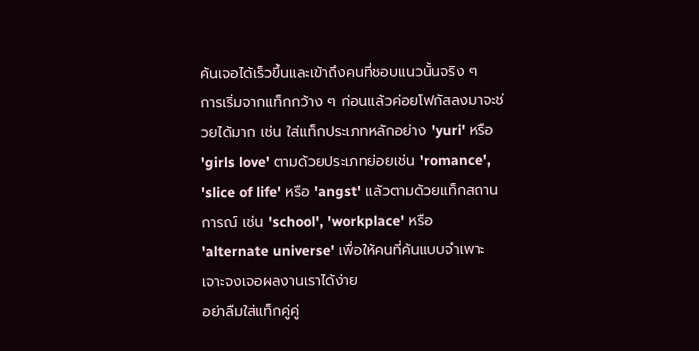ค้นเจอได้เร็วขึ้นและเข้าถึงคนที่ชอบแนวนั้นจริง ๆ
การเริ่มจากแท็กกว้าง ๆ ก่อนแล้วค่อยโฟกัสลงมาจะช่วยได้มาก เช่น ใส่แท็กประเภทหลักอย่าง 'yuri' หรือ 'girls love' ตามด้วยประเภทย่อยเช่น 'romance', 'slice of life' หรือ 'angst' แล้วตามด้วยแท็กสถานการณ์ เช่น 'school', 'workplace' หรือ 'alternate universe' เพื่อให้คนที่ค้นแบบจำเพาะเจาะจงเจอผลงานเราได้ง่าย
อย่าลืมใส่แท็กคู่คู่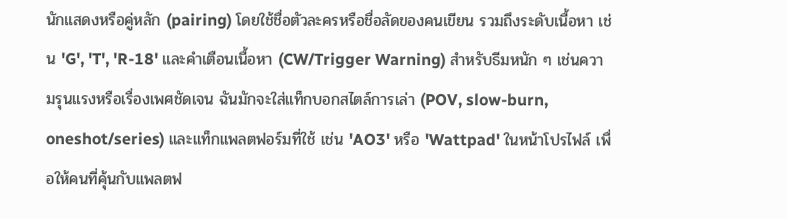นักแสดงหรือคู่หลัก (pairing) โดยใช้ชื่อตัวละครหรือชื่อลัดของคนเขียน รวมถึงระดับเนื้อหา เช่น 'G', 'T', 'R-18' และคำเตือนเนื้อหา (CW/Trigger Warning) สำหรับธีมหนัก ๆ เช่นความรุนแรงหรือเรื่องเพศชัดเจน ฉันมักจะใส่แท็กบอกสไตล์การเล่า (POV, slow-burn, oneshot/series) และแท็กแพลตฟอร์มที่ใช้ เช่น 'AO3' หรือ 'Wattpad' ในหน้าโปรไฟล์ เพื่อให้คนที่คุ้นกับแพลตฟ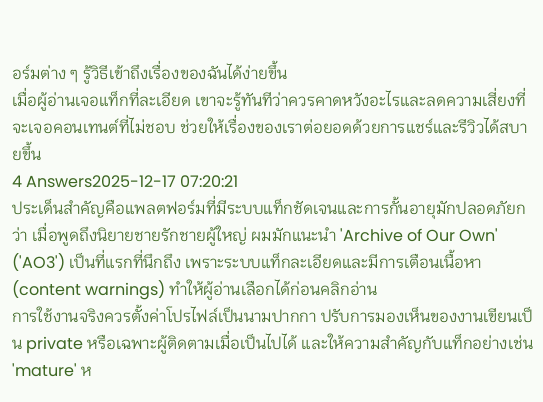อร์มต่าง ๆ รู้วิธีเข้าถึงเรื่องของฉันได้ง่ายขึ้น
เมื่อผู้อ่านเจอแท็กที่ละเอียด เขาจะรู้ทันทีว่าควรคาดหวังอะไรและลดความเสี่ยงที่จะเจอคอนเทนต์ที่ไม่ชอบ ช่วยให้เรื่องของเราต่อยอดด้วยการแชร์และรีวิวได้สบายขึ้น
4 Answers2025-12-17 07:20:21
ประเด็นสำคัญคือแพลตฟอร์มที่มีระบบแท็กชัดเจนและการกั้นอายุมักปลอดภัยกว่า เมื่อพูดถึงนิยายชายรักชายผู้ใหญ่ ผมมักแนะนำ 'Archive of Our Own' ('AO3') เป็นที่แรกที่นึกถึง เพราะระบบแท็กละเอียดและมีการเตือนเนื้อหา (content warnings) ทำให้ผู้อ่านเลือกได้ก่อนคลิกอ่าน
การใช้งานจริงควรตั้งค่าโปรไฟล์เป็นนามปากกา ปรับการมองเห็นของงานเขียนเป็น private หรือเฉพาะผู้ติดตามเมื่อเป็นไปได้ และให้ความสำคัญกับแท็กอย่างเช่น 'mature' ห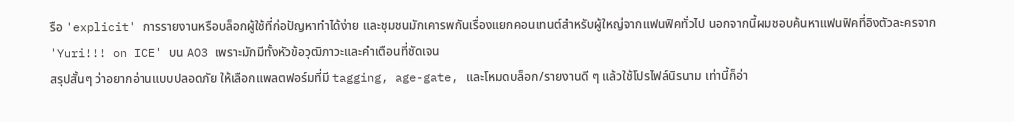รือ 'explicit' การรายงานหรือบล็อกผู้ใช้ที่ก่อปัญหาทำได้ง่าย และชุมชนมักเคารพกันเรื่องแยกคอนเทนต์สำหรับผู้ใหญ่จากแฟนฟิคทั่วไป นอกจากนี้ผมชอบค้นหาแฟนฟิคที่อิงตัวละครจาก 'Yuri!!! on ICE' บน AO3 เพราะมักมีทั้งหัวข้อวุฒิภาวะและคำเตือนที่ชัดเจน
สรุปสั้นๆ ว่าอยากอ่านแบบปลอดภัย ให้เลือกแพลตฟอร์มที่มี tagging, age-gate, และโหมดบล็อก/รายงานดี ๆ แล้วใช้โปรไฟล์นิรนาม เท่านี้ก็อ่า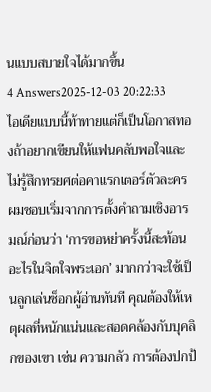นแบบสบายใจได้มากขึ้น
4 Answers2025-12-03 20:22:33
ไอเดียแบบนี้ท้าทายแต่ก็เป็นโอกาสทองถ้าอยากเขียนให้แฟนคลับพอใจและไม่รู้สึกทรยศต่อคาแรกเตอร์ตัวละคร
ผมชอบเริ่มจากการตั้งคำถามเชิงอารมณ์ก่อนว่า ‘การขอหย่าครั้งนี้สะท้อนอะไรในจิตใจพระเอก’ มากกว่าจะใช้เป็นลูกเล่นช็อกผู้อ่านทันที คุณต้องให้เหตุผลที่หนักแน่นและสอดคล้องกับบุคลิกของเขา เช่น ความกลัว การต้องปกป้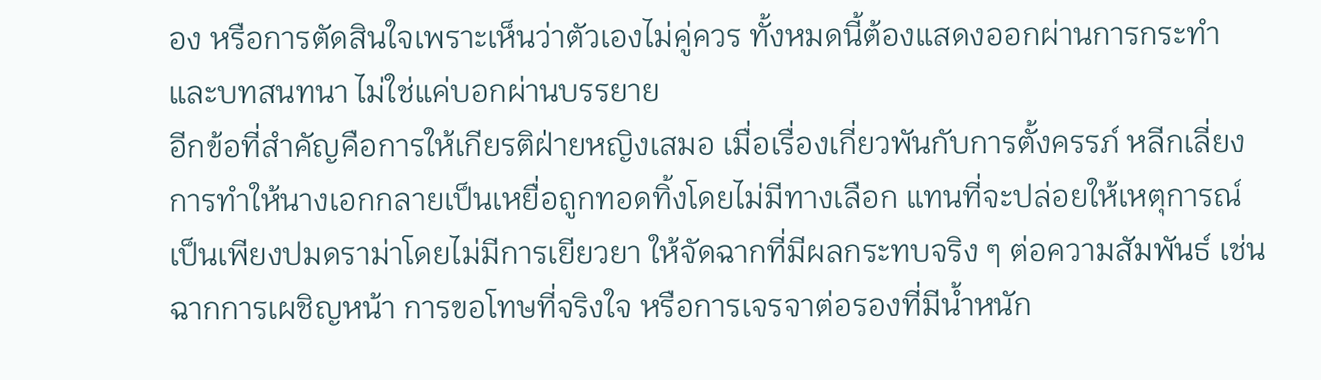อง หรือการตัดสินใจเพราะเห็นว่าตัวเองไม่คู่ควร ทั้งหมดนี้ต้องแสดงออกผ่านการกระทำและบทสนทนา ไม่ใช่แค่บอกผ่านบรรยาย
อีกข้อที่สำคัญคือการให้เกียรติฝ่ายหญิงเสมอ เมื่อเรื่องเกี่ยวพันกับการตั้งครรภ์ หลีกเลี่ยงการทำให้นางเอกกลายเป็นเหยื่อถูกทอดทิ้งโดยไม่มีทางเลือก แทนที่จะปล่อยให้เหตุการณ์เป็นเพียงปมดราม่าโดยไม่มีการเยียวยา ให้จัดฉากที่มีผลกระทบจริง ๆ ต่อความสัมพันธ์ เช่น ฉากการเผชิญหน้า การขอโทษที่จริงใจ หรือการเจรจาต่อรองที่มีน้ำหนัก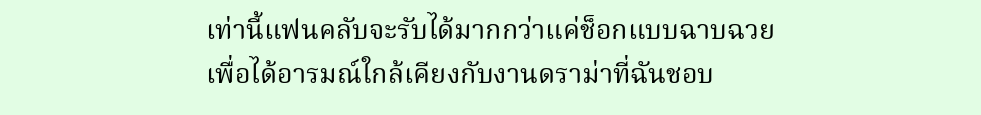เท่านี้แฟนคลับจะรับได้มากกว่าแค่ช็อกแบบฉาบฉวย
เพื่อได้อารมณ์ใกล้เคียงกับงานดราม่าที่ฉันชอบ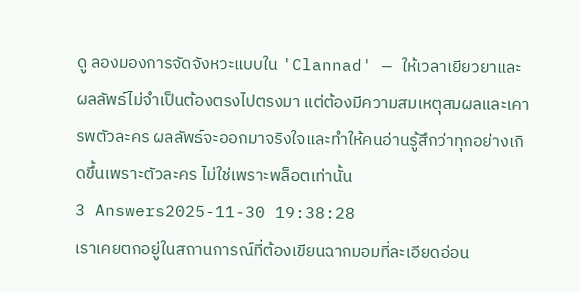ดู ลองมองการจัดจังหวะแบบใน 'Clannad' — ให้เวลาเยียวยาและผลลัพธ์ไม่จำเป็นต้องตรงไปตรงมา แต่ต้องมีความสมเหตุสมผลและเคารพตัวละคร ผลลัพธ์จะออกมาจริงใจและทำให้คนอ่านรู้สึกว่าทุกอย่างเกิดขึ้นเพราะตัวละคร ไม่ใช่เพราะพล็อตเท่านั้น
3 Answers2025-11-30 19:38:28
เราเคยตกอยู่ในสถานการณ์ที่ต้องเขียนฉากมอมที่ละเอียดอ่อน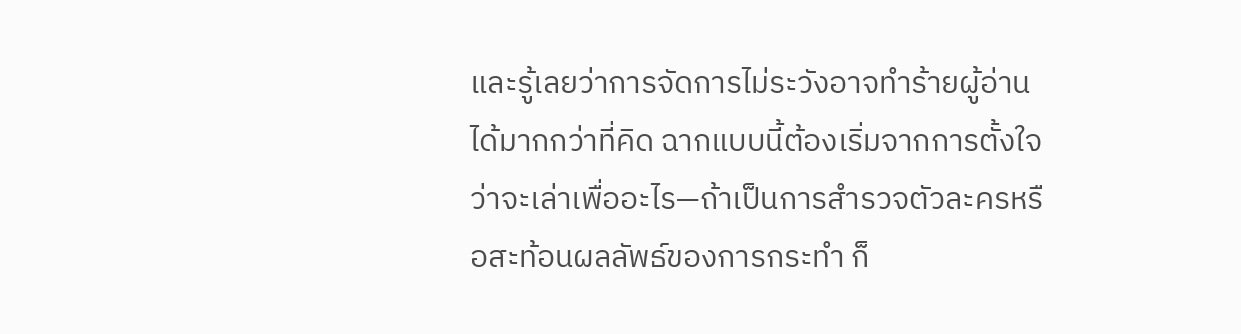และรู้เลยว่าการจัดการไม่ระวังอาจทำร้ายผู้อ่านได้มากกว่าที่คิด ฉากแบบนี้ต้องเริ่มจากการตั้งใจว่าจะเล่าเพื่ออะไร—ถ้าเป็นการสำรวจตัวละครหรือสะท้อนผลลัพธ์ของการกระทำ ก็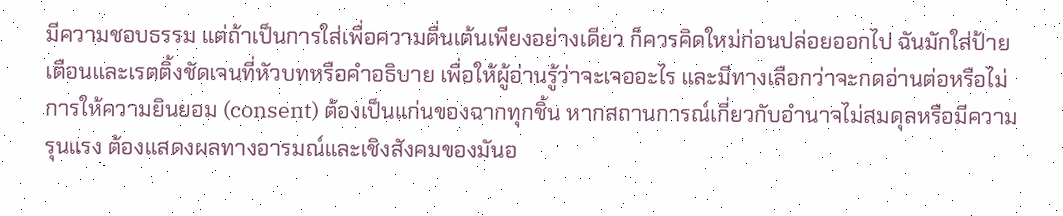มีความชอบธรรม แต่ถ้าเป็นการใส่เพื่อความตื่นเต้นเพียงอย่างเดียว ก็ควรคิดใหม่ก่อนปล่อยออกไป ฉันมักใส่ป้ายเตือนและเรตติ้งชัดเจนที่หัวบทหรือคำอธิบาย เพื่อให้ผู้อ่านรู้ว่าจะเจออะไร และมีทางเลือกว่าจะกดอ่านต่อหรือไม่
การให้ความยินยอม (consent) ต้องเป็นแก่นของฉากทุกชิ้น หากสถานการณ์เกี่ยวกับอำนาจไม่สมดุลหรือมีความรุนแรง ต้องแสดงผลทางอารมณ์และเชิงสังคมของมันอ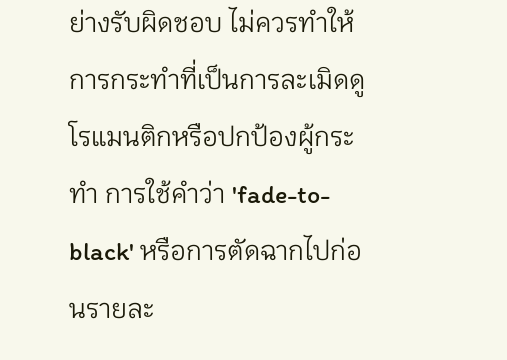ย่างรับผิดชอบ ไม่ควรทำให้การกระทำที่เป็นการละเมิดดูโรแมนติกหรือปกป้องผู้กระทำ การใช้คำว่า 'fade-to-black' หรือการตัดฉากไปก่อนรายละ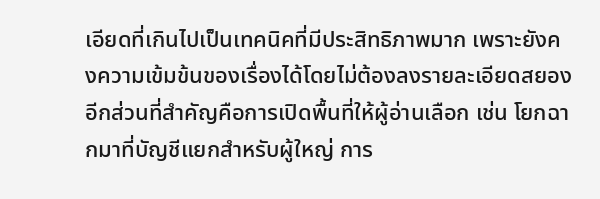เอียดที่เกินไปเป็นเทคนิคที่มีประสิทธิภาพมาก เพราะยังคงความเข้มข้นของเรื่องได้โดยไม่ต้องลงรายละเอียดสยอง
อีกส่วนที่สำคัญคือการเปิดพื้นที่ให้ผู้อ่านเลือก เช่น โยกฉากมาที่บัญชีแยกสำหรับผู้ใหญ่ การ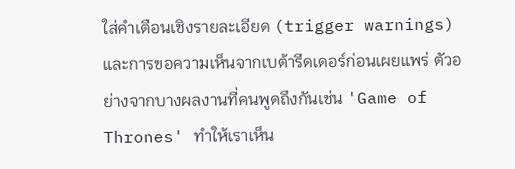ใส่คำเตือนเชิงรายละเอียด (trigger warnings) และการขอความเห็นจากเบต้ารีดเดอร์ก่อนเผยแพร่ ตัวอย่างจากบางผลงานที่คนพูดถึงกันเช่น 'Game of Thrones' ทำให้เราเห็น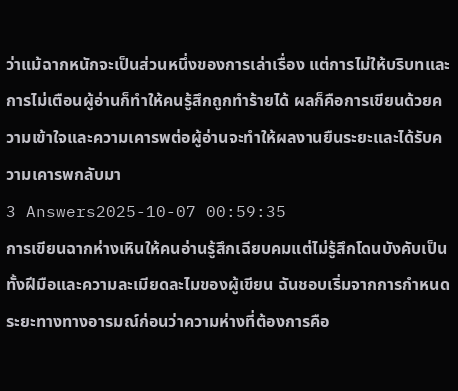ว่าแม้ฉากหนักจะเป็นส่วนหนึ่งของการเล่าเรื่อง แต่การไม่ให้บริบทและการไม่เตือนผู้อ่านก็ทำให้คนรู้สึกถูกทำร้ายได้ ผลก็คือการเขียนด้วยความเข้าใจและความเคารพต่อผู้อ่านจะทำให้ผลงานยืนระยะและได้รับความเคารพกลับมา
3 Answers2025-10-07 00:59:35
การเขียนฉากห่างเหินให้คนอ่านรู้สึกเฉียบคมแต่ไม่รู้สึกโดนบังคับเป็นทั้งฝีมือและความละเมียดละไมของผู้เขียน ฉันชอบเริ่มจากการกำหนดระยะทางทางอารมณ์ก่อนว่าความห่างที่ต้องการคือ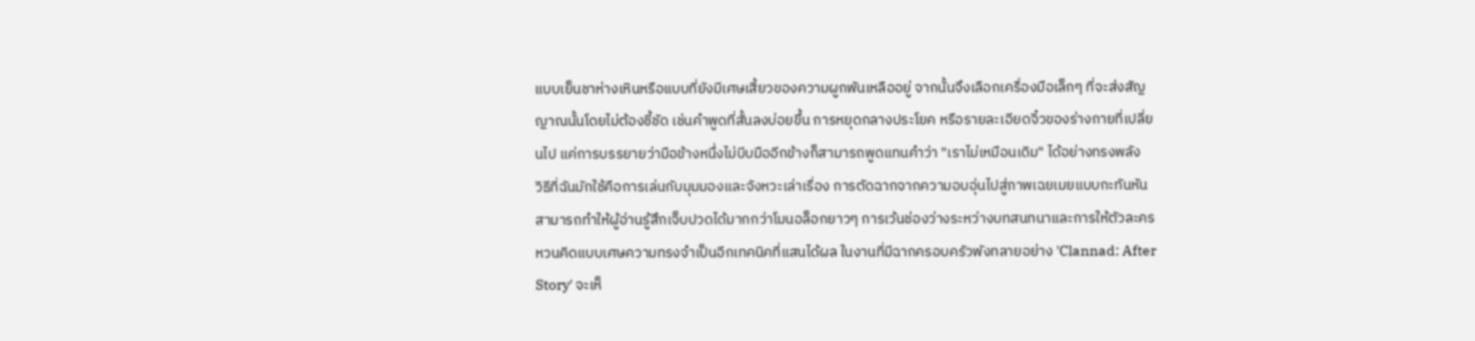แบบเย็นชาห่างเหินหรือแบบที่ยังมีเศษเสี้ยวของความผูกพันเหลืออยู่ จากนั้นจึงเลือกเครื่องมือเล็กๆ ที่จะส่งสัญญาณนั้นโดยไม่ต้องชี้ชัด เช่นคำพูดที่สั้นลงบ่อยขึ้น การหยุดกลางประโยค หรือรายละเอียดจิ๋วของร่างกายที่เปลี่ยนไป แค่การบรรยายว่ามือข้างหนึ่งไม่บีบมืออีกข้างก็สามารถพูดแทนคำว่า "เราไม่เหมือนเดิม" ได้อย่างทรงพลัง
วิธีที่ฉันมักใช้คือการเล่นกับมุมมองและจังหวะเล่าเรื่อง การตัดฉากจากความอบอุ่นไปสู่ภาพเฉยเมยแบบกะทันหันสามารถทำให้ผู้อ่านรู้สึกเจ็บปวดได้มากกว่าโมนอล็อกยาวๆ การเว้นช่องว่างระหว่างบทสนทนาและการให้ตัวละครหวนคิดแบบเศษความทรงจำเป็นอีกเทคนิคที่แสนได้ผล ในงานที่มีฉากครอบครัวพังทลายอย่าง 'Clannad: After Story' จะเห็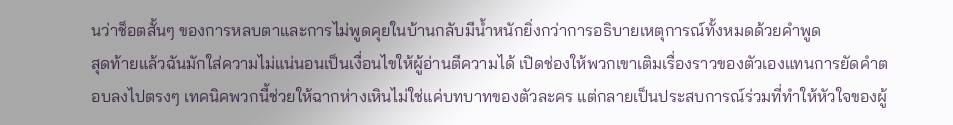นว่าช็อตสั้นๆ ของการหลบตาและการไม่พูดคุยในบ้านกลับมีน้ำหนักยิ่งกว่าการอธิบายเหตุการณ์ทั้งหมดด้วยคำพูด
สุดท้ายแล้วฉันมักใส่ความไม่แน่นอนเป็นเงื่อนไขให้ผู้อ่านตีความได้ เปิดช่องให้พวกเขาเติมเรื่องราวของตัวเองแทนการยัดคำตอบลงไปตรงๆ เทคนิคพวกนี้ช่วยให้ฉากห่างเหินไม่ใช่แค่บทบาทของตัวละคร แต่กลายเป็นประสบการณ์ร่วมที่ทำให้หัวใจของผู้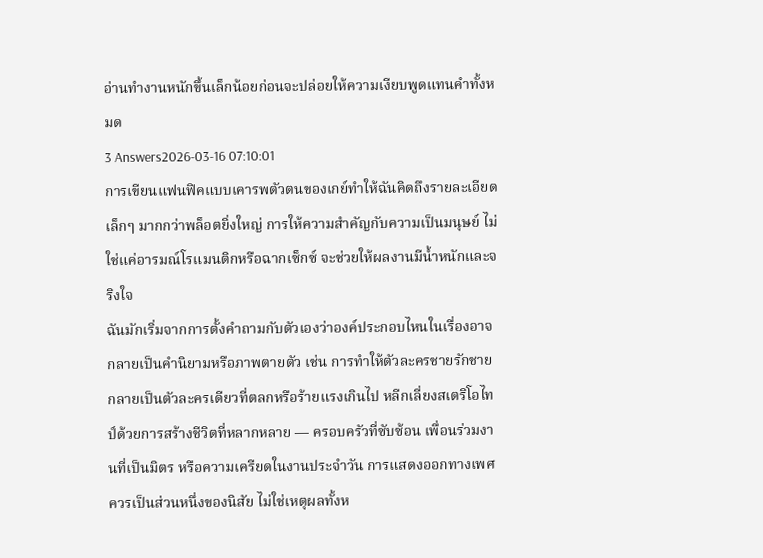อ่านทำงานหนักขึ้นเล็กน้อยก่อนจะปล่อยให้ความเงียบพูดแทนคำทั้งหมด
3 Answers2026-03-16 07:10:01
การเขียนแฟนฟิคแบบเคารพตัวตนของเกย์ทำให้ฉันคิดถึงรายละเอียดเล็กๆ มากกว่าพล็อตยิ่งใหญ่ การให้ความสำคัญกับความเป็นมนุษย์ ไม่ใช่แค่อารมณ์โรแมนติกหรือฉากเซ็กซ์ จะช่วยให้ผลงานมีน้ำหนักและจริงใจ
ฉันมักเริ่มจากการตั้งคำถามกับตัวเองว่าองค์ประกอบไหนในเรื่องอาจกลายเป็นคำนิยามหรือภาพตายตัว เช่น การทำให้ตัวละครชายรักชายกลายเป็นตัวละครเดียวที่ตลกหรือร้ายแรงเกินไป หลีกเลี่ยงสเตริโอไทป์ด้วยการสร้างชีวิตที่หลากหลาย — ครอบครัวที่ซับซ้อน เพื่อนร่วมงานที่เป็นมิตร หรือความเครียดในงานประจำวัน การแสดงออกทางเพศควรเป็นส่วนหนึ่งของนิสัย ไม่ใช่เหตุผลทั้งห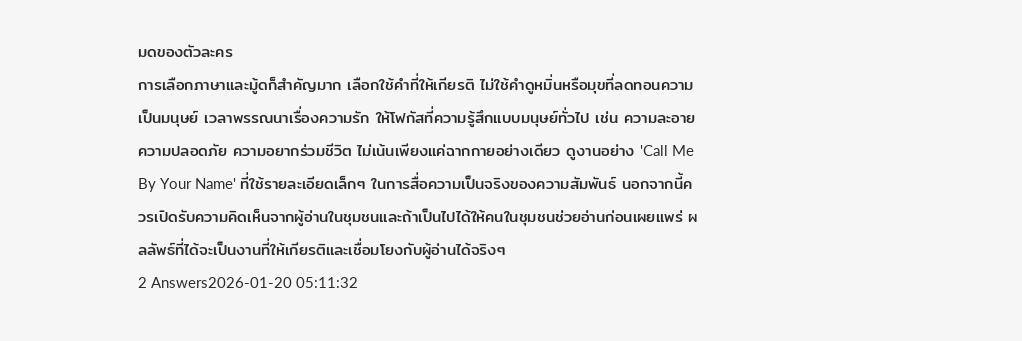มดของตัวละคร
การเลือกภาษาและมู้ดก็สำคัญมาก เลือกใช้คำที่ให้เกียรติ ไม่ใช้คำดูหมิ่นหรือมุขที่ลดทอนความเป็นมนุษย์ เวลาพรรณนาเรื่องความรัก ให้โฟกัสที่ความรู้สึกแบบมนุษย์ทั่วไป เช่น ความละอาย ความปลอดภัย ความอยากร่วมชีวิต ไม่เน้นเพียงแค่ฉากกายอย่างเดียว ดูงานอย่าง 'Call Me By Your Name' ที่ใช้รายละเอียดเล็กๆ ในการสื่อความเป็นจริงของความสัมพันธ์ นอกจากนี้ควรเปิดรับความคิดเห็นจากผู้อ่านในชุมชนและถ้าเป็นไปได้ให้คนในชุมชนช่วยอ่านก่อนเผยแพร่ ผลลัพธ์ที่ได้จะเป็นงานที่ให้เกียรติและเชื่อมโยงกับผู้อ่านได้จริงๆ
2 Answers2026-01-20 05:11:32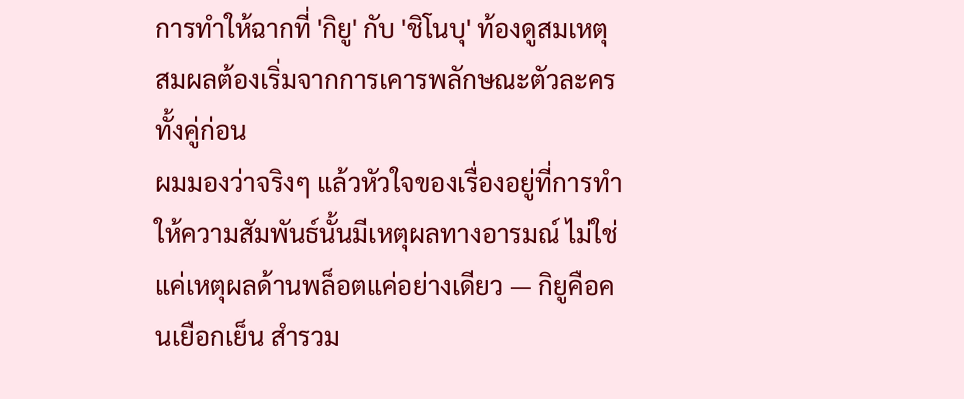การทำให้ฉากที่ 'กิยู' กับ 'ชิโนบุ' ท้องดูสมเหตุสมผลต้องเริ่มจากการเคารพลักษณะตัวละครทั้งคู่ก่อน
ผมมองว่าจริงๆ แล้วหัวใจของเรื่องอยู่ที่การทำให้ความสัมพันธ์นั้นมีเหตุผลทางอารมณ์ ไม่ใช่แค่เหตุผลด้านพล็อตแค่อย่างเดียว — กิยูคือคนเยือกเย็น สำรวม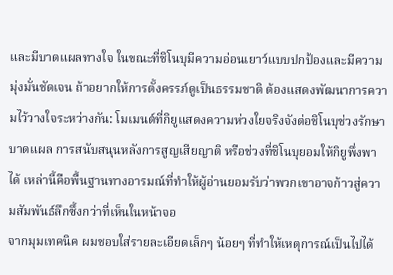และมีบาดแผลทางใจ ในขณะที่ชิโนบุมีความอ่อนเยาว์แบบปกป้องและมีความมุ่งมั่นชัดเจน ถ้าอยากให้การตั้งครรภ์ดูเป็นธรรมชาติ ต้องแสดงพัฒนาการความไว้วางใจระหว่างกัน: โมเมนต์ที่กิยูแสดงความห่วงใยจริงจังต่อชิโนบุช่วงรักษาบาดแผล การสนับสนุนหลังการสูญเสียญาติ หรือช่วงที่ชิโนบุยอมให้กิยูพึ่งพาได้ เหล่านี้คือพื้นฐานทางอารมณ์ที่ทำให้ผู้อ่านยอมรับว่าพวกเขาอาจก้าวสู่ความสัมพันธ์ลึกซึ้งกว่าที่เห็นในหน้าจอ
จากมุมเทคนิค ผมชอบใส่รายละเอียดเล็กๆ น้อยๆ ที่ทำให้เหตุการณ์เป็นไปได้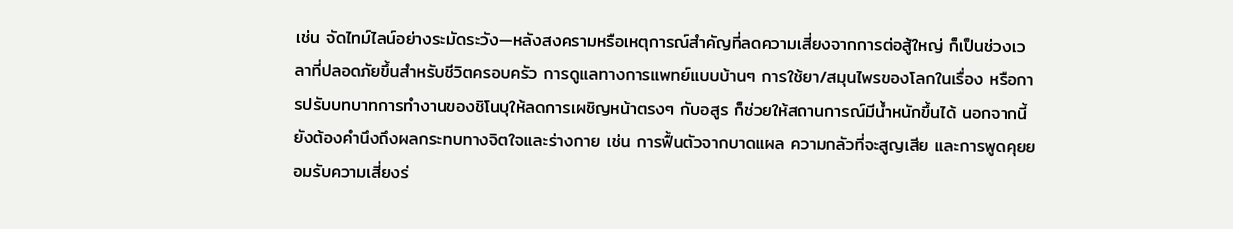เช่น จัดไทม์ไลน์อย่างระมัดระวัง—หลังสงครามหรือเหตุการณ์สำคัญที่ลดความเสี่ยงจากการต่อสู้ใหญ่ ก็เป็นช่วงเวลาที่ปลอดภัยขึ้นสำหรับชีวิตครอบครัว การดูแลทางการแพทย์แบบบ้านๆ การใช้ยา/สมุนไพรของโลกในเรื่อง หรือการปรับบทบาทการทำงานของชิโนบุให้ลดการเผชิญหน้าตรงๆ กับอสูร ก็ช่วยให้สถานการณ์มีน้ำหนักขึ้นได้ นอกจากนี้ยังต้องคำนึงถึงผลกระทบทางจิตใจและร่างกาย เช่น การฟื้นตัวจากบาดแผล ความกลัวที่จะสูญเสีย และการพูดคุยยอมรับความเสี่ยงร่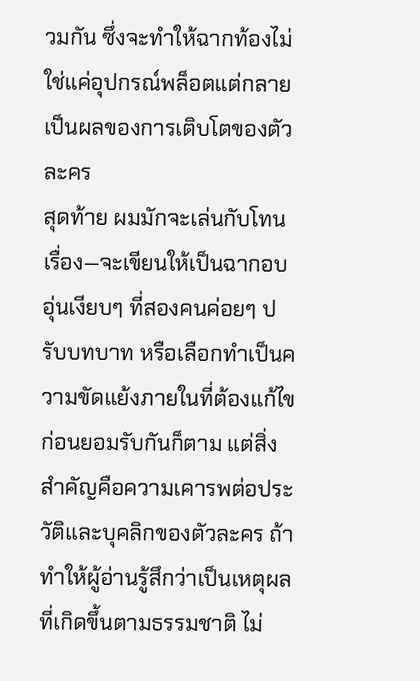วมกัน ซึ่งจะทำให้ฉากท้องไม่ใช่แค่อุปกรณ์พล็อตแต่กลายเป็นผลของการเติบโตของตัวละคร
สุดท้าย ผมมักจะเล่นกับโทนเรื่อง—จะเขียนให้เป็นฉากอบอุ่นเงียบๆ ที่สองคนค่อยๆ ปรับบทบาท หรือเลือกทำเป็นความขัดแย้งภายในที่ต้องแก้ไขก่อนยอมรับกันก็ตาม แต่สิ่งสำคัญคือความเคารพต่อประวัติและบุคลิกของตัวละคร ถ้าทำให้ผู้อ่านรู้สึกว่าเป็นเหตุผลที่เกิดขึ้นตามธรรมชาติ ไม่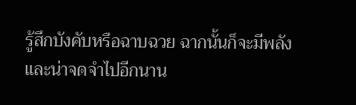รู้สึกบังคับหรือฉาบฉวย ฉากนั้นก็จะมีพลังและน่าจดจำไปอีกนาน